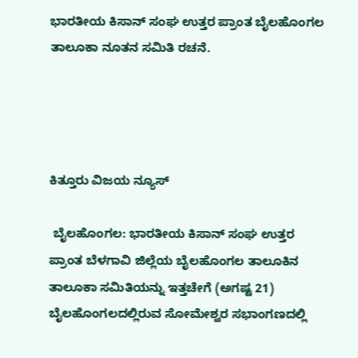ಭಾರತೀಯ ಕಿಸಾನ್ ಸಂಘ ಉತ್ತರ ಪ್ರಾಂತ ಬೈಲಹೊಂಗಲ ತಾಲೂಕಾ ನೂತನ ಸಮಿತಿ ರಚನೆ.




ಕಿತ್ತೂರು ವಿಜಯ ನ್ಯೂಸ್

 ಬೈಲಹೊಂಗಲ: ಭಾರತೀಯ ಕಿಸಾನ್ ಸಂಘ ಉತ್ತರ ಪ್ರಾಂತ ಬೆಳಗಾವಿ ಜಿಲ್ಲೆಯ ಬೈಲಹೊಂಗಲ ತಾಲೂಕಿನ ತಾಲೂಕಾ ಸಮಿತಿಯನ್ನು ಇತ್ತಚೇಗೆ (ಅಗಷ್ಟ 21)   ಬೈಲಹೊಂಗಲದಲ್ಲಿರುವ ಸೋಮೇಶ್ವರ ಸಭಾಂಗಣದಲ್ಲಿ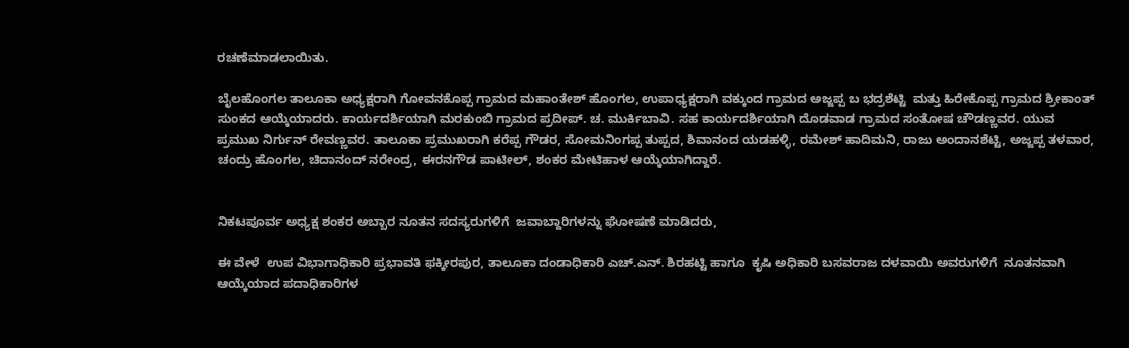ರಚಣೆಮಾಡಲಾಯಿತು.

ಬೈಲಹೊಂಗಲ ತಾಲೂಕಾ ಅಧ್ಯಕ್ಷರಾಗಿ ಗೋವನಕೊಪ್ಪ ಗ್ರಾಮದ ಮಹಾಂತೇಶ್ ಹೊಂಗಲ, ಉಪಾಧ್ಯಕ್ಷರಾಗಿ ವಕ್ಕುಂದ ಗ್ರಾಮದ ಅಜ್ಜಪ್ಪ ಬ ಭದ್ರಶೆಟ್ಟಿ  ಮತ್ತು ಹಿರೇಕೊಪ್ಪ ಗ್ರಾಮದ ಶ್ರೀಕಾಂತ್ ಸುಂಕದ ಆಯ್ಕೆಯಾದರು. ಕಾರ್ಯದರ್ಶಿಯಾಗಿ ಮರಕುಂಬಿ ಗ್ರಾಮದ ಪ್ರದೀಪ್. ಚ. ಮುರ್ಕಿಬಾವಿ. ಸಹ ಕಾರ್ಯದರ್ಶಿಯಾಗಿ ದೊಡವಾಡ ಗ್ರಾಮದ ಸಂತೋಷ ಚೌಡಣ್ಣವರ. ಯುವ ಪ್ರಮುಖ ನಿರ್ಗುನ್ ರೇವಣ್ಣವರ. ತಾಲೂಕಾ ಪ್ರಮುಖರಾಗಿ ಕರೆಪ್ಪ ಗೌಡರ, ಸೋಮನಿಂಗಪ್ಪ ತುಪ್ಪದ, ಶಿವಾನಂದ ಯಡಹಳ್ಳಿ, ರಮೇಶ್ ಹಾದಿಮನಿ, ರಾಜು ಅಂದಾನಶೆಟ್ಟಿ, ಅಜ್ಜಪ್ಪ ತಳವಾರ, ಚಂದ್ರು ಹೊಂಗಲ, ಚಿದಾನಂದ್ ನರೇಂದ್ರ, ಈರನಗೌಡ ಪಾಟೀಲ್, ಶಂಕರ ಮೇಟಿಹಾಳ ಆಯ್ಕೆಯಾಗಿದ್ದಾರೆ.


ನಿಕಟಪೂರ್ವ ಅಧ್ಯಕ್ಷ ಶಂಕರ ಅಬ್ಬಾರ ನೂತನ ಸದಸ್ಯರುಗಳಿಗೆ  ಜವಾಬ್ದಾರಿಗಳನ್ನು ಘೋಷಣೆ ಮಾಡಿದರು,

ಈ ವೇಳೆ  ಉಪ ವಿಭಾಗಾಧಿಕಾರಿ ಪ್ರಭಾವತಿ ಫಕ್ಕೀರಪುರ, ತಾಲೂಕಾ ದಂಡಾಧಿಕಾರಿ ಎಚ್.ಎನ್. ಶಿರಹಟ್ಟಿ ಹಾಗೂ  ಕೃಷಿ ಅಧಿಕಾರಿ ಬಸವರಾಜ ದಳವಾಯಿ ಅವರುಗಳಿಗೆ  ನೂತನವಾಗಿ  ಆಯ್ಕೆಯಾದ ಪದಾಧಿಕಾರಿಗಳ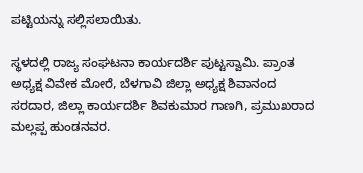ಪಟ್ಟಿಯನ್ನು ಸಲ್ಲಿಸಲಾಯಿತು.

ಸ್ಥಳದಲ್ಲಿ ರಾಜ್ಯ ಸಂಘಟನಾ ಕಾರ್ಯದರ್ಶಿ ಪುಟ್ಟಸ್ವಾಮಿ. ಪ್ರಾಂತ ಅಧ್ಯಕ್ಷ ವಿವೇಕ ಮೋರೆ, ಬೆಳಗಾವಿ ಜಿಲ್ಲಾ ಅಧ್ಯಕ್ಷ ಶಿವಾನಂದ ಸರದಾರ, ಜಿಲ್ಲಾ ಕಾರ್ಯದರ್ಶಿ ಶಿವಕುಮಾರ ಗಾಣಗಿ, ಪ್ರಮುಖರಾದ ಮಲ್ಲಪ್ಪ ಹುಂಡನವರ.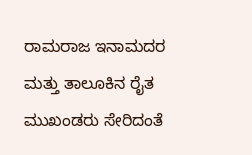ರಾಮರಾಜ ಇನಾಮದರ ಮತ್ತು ತಾಲೂಕಿನ ರೈತ ಮುಖಂಡರು ಸೇರಿದಂತೆ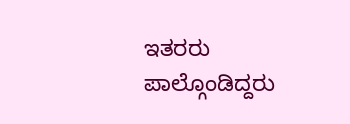ಇತರರು ಪಾಲ್ಗೊಂಡಿದ್ದರು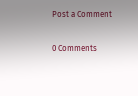Post a Comment

0 Comments